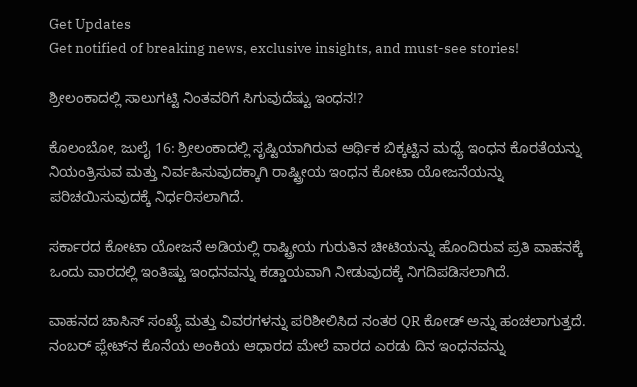Get Updates
Get notified of breaking news, exclusive insights, and must-see stories!

ಶ್ರೀಲಂಕಾದಲ್ಲಿ ಸಾಲುಗಟ್ಟಿ ನಿಂತವರಿಗೆ ಸಿಗುವುದೆಷ್ಟು ಇಂಧನ!?

ಕೊಲಂಬೋ, ಜುಲೈ 16: ಶ್ರೀಲಂಕಾದಲ್ಲಿ ಸೃಷ್ಟಿಯಾಗಿರುವ ಆರ್ಥಿಕ ಬಿಕ್ಕಟ್ಟಿನ ಮಧ್ಯೆ ಇಂಧನ ಕೊರತೆಯನ್ನು ನಿಯಂತ್ರಿಸುವ ಮತ್ತು ನಿರ್ವಹಿಸುವುದಕ್ಕಾಗಿ ರಾಷ್ಟ್ರೀಯ ಇಂಧನ ಕೋಟಾ ಯೋಜನೆಯನ್ನು ಪರಿಚಯಿಸುವುದಕ್ಕೆ ನಿರ್ಧರಿಸಲಾಗಿದೆ.

ಸರ್ಕಾರದ ಕೋಟಾ ಯೋಜನೆ ಅಡಿಯಲ್ಲಿ ರಾಷ್ಟ್ರೀಯ ಗುರುತಿನ ಚೀಟಿಯನ್ನು ಹೊಂದಿರುವ ಪ್ರತಿ ವಾಹನಕ್ಕೆ ಒಂದು ವಾರದಲ್ಲಿ ಇಂತಿಷ್ಟು ಇಂಧನವನ್ನು ಕಡ್ಡಾಯವಾಗಿ ನೀಡುವುದಕ್ಕೆ ನಿಗದಿಪಡಿಸಲಾಗಿದೆ.

ವಾಹನದ ಚಾಸಿಸ್ ಸಂಖ್ಯೆ ಮತ್ತು ವಿವರಗಳನ್ನು ಪರಿಶೀಲಿಸಿದ ನಂತರ QR ಕೋಡ್ ಅನ್ನು ಹಂಚಲಾಗುತ್ತದೆ. ನಂಬರ್ ಪ್ಲೇಟ್‌ನ ಕೊನೆಯ ಅಂಕಿಯ ಆಧಾರದ ಮೇಲೆ ವಾರದ ಎರಡು ದಿನ ಇಂಧನವನ್ನು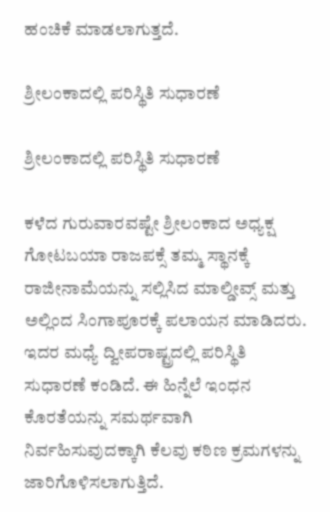ಹಂಚಿಕೆ ಮಾಡಲಾಗುತ್ತದೆ.

ಶ್ರೀಲಂಕಾದಲ್ಲಿ ಪರಿಸ್ಥಿತಿ ಸುಧಾರಣೆ

ಶ್ರೀಲಂಕಾದಲ್ಲಿ ಪರಿಸ್ಥಿತಿ ಸುಧಾರಣೆ

ಕಳೆದ ಗುರುವಾರವಷ್ಟೇ ಶ್ರೀಲಂಕಾದ ಅಧ್ಯಕ್ಷ ಗೋಟಬಯಾ ರಾಜಪಕ್ಸೆ ತಮ್ಮ ಸ್ಥಾನಕ್ಕೆ ರಾಜೀನಾಮೆಯನ್ನು ಸಲ್ಲಿಸಿದ ಮಾಲ್ಡೀವ್ಸ್ ಮತ್ತು ಅಲ್ಲಿಂದ ಸಿಂಗಾಪೂರಕ್ಕೆ ಪಲಾಯನ ಮಾಡಿದರು. ಇದರ ಮಧ್ಯೆ ದ್ವೀಪರಾಷ್ಟ್ರದಲ್ಲಿ ಪರಿಸ್ಥಿತಿ ಸುಧಾರಣೆ ಕಂಡಿದೆ. ಈ ಹಿನ್ನೆಲೆ ಇಂಧನ ಕೊರತೆಯನ್ನು ಸಮರ್ಥವಾಗಿ ನಿರ್ವಹಿಸುವುದಕ್ಕಾಗಿ ಕೆಲವು ಕಠಿಣ ಕ್ರಮಗಳನ್ನು ಜಾರಿಗೊಳಿಸಲಾಗುತ್ತಿದೆ.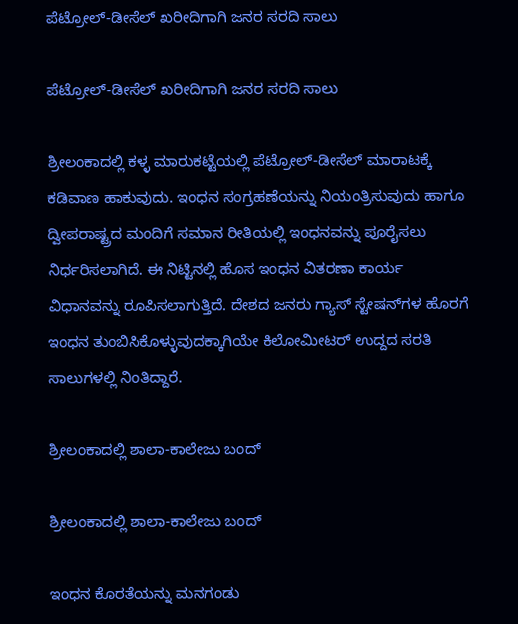ಪೆಟ್ರೋಲ್-ಡೀಸೆಲ್ ಖರೀದಿಗಾಗಿ ಜನರ ಸರದಿ ಸಾಲು

ಪೆಟ್ರೋಲ್-ಡೀಸೆಲ್ ಖರೀದಿಗಾಗಿ ಜನರ ಸರದಿ ಸಾಲು

ಶ್ರೀಲಂಕಾದಲ್ಲಿ ಕಳ್ಳ ಮಾರುಕಟ್ಟೆಯಲ್ಲಿ ಪೆಟ್ರೋಲ್-ಡೀಸೆಲ್ ಮಾರಾಟಕ್ಕೆ ಕಡಿವಾಣ ಹಾಕುವುದು. ಇಂಧನ ಸಂಗ್ರಹಣೆಯನ್ನು ನಿಯಂತ್ರಿಸುವುದು ಹಾಗೂ ದ್ವೀಪರಾಷ್ಟ್ರದ ಮಂದಿಗೆ ಸಮಾನ ರೀತಿಯಲ್ಲಿ ಇಂಧನವನ್ನು ಪೂರೈಸಲು ನಿರ್ಧರಿಸಲಾಗಿದೆ. ಈ ನಿಟ್ಟಿನಲ್ಲಿ ಹೊಸ ಇಂಧನ ವಿತರಣಾ ಕಾರ್ಯ ವಿಧಾನವನ್ನು ರೂಪಿಸಲಾಗುತ್ತಿದೆ. ದೇಶದ ಜನರು ಗ್ಯಾಸ್ ಸ್ಟೇಷನ್‌ಗಳ ಹೊರಗೆ ಇಂಧನ ತುಂಬಿಸಿಕೊಳ್ಳುವುದಕ್ಕಾಗಿಯೇ ಕಿಲೋಮೀಟರ್ ಉದ್ದದ ಸರತಿ ಸಾಲುಗಳಲ್ಲಿ ನಿಂತಿದ್ದಾರೆ.

ಶ್ರೀಲಂಕಾದಲ್ಲಿ ಶಾಲಾ-ಕಾಲೇಜು ಬಂದ್

ಶ್ರೀಲಂಕಾದಲ್ಲಿ ಶಾಲಾ-ಕಾಲೇಜು ಬಂದ್

ಇಂಧನ ಕೊರತೆಯನ್ನು ಮನಗಂಡು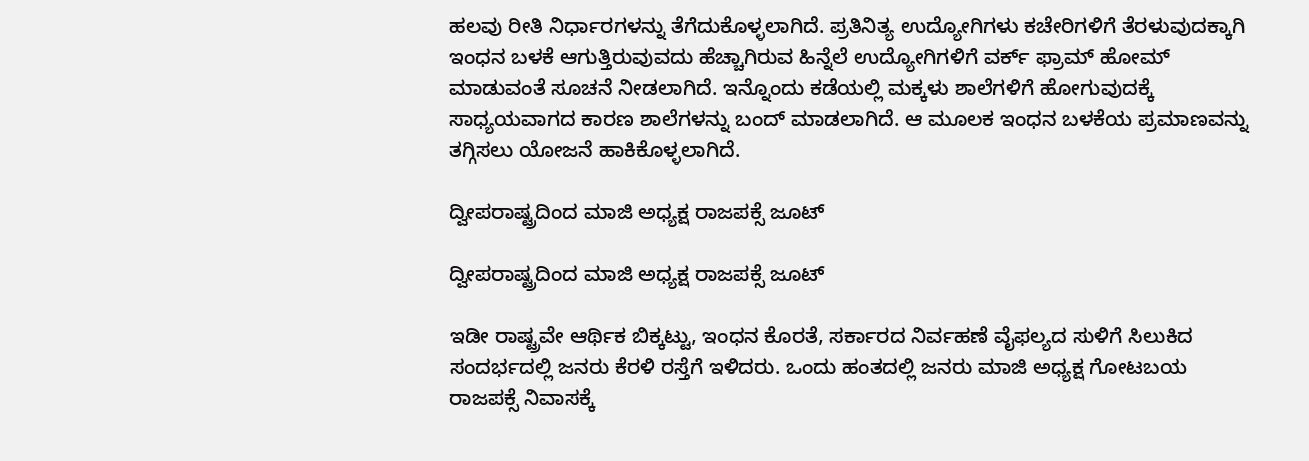ಹಲವು ರೀತಿ ನಿರ್ಧಾರಗಳನ್ನು ತೆಗೆದುಕೊಳ್ಳಲಾಗಿದೆ. ಪ್ರತಿನಿತ್ಯ ಉದ್ಯೋಗಿಗಳು ಕಚೇರಿಗಳಿಗೆ ತೆರಳುವುದಕ್ಕಾಗಿ ಇಂಧನ ಬಳಕೆ ಆಗುತ್ತಿರುವುವದು ಹೆಚ್ಚಾಗಿರುವ ಹಿನ್ನೆಲೆ ಉದ್ಯೋಗಿಗಳಿಗೆ ವರ್ಕ್ ಫ್ರಾಮ್ ಹೋಮ್ ಮಾಡುವಂತೆ ಸೂಚನೆ ನೀಡಲಾಗಿದೆ. ಇನ್ನೊಂದು ಕಡೆಯಲ್ಲಿ ಮಕ್ಕಳು ಶಾಲೆಗಳಿಗೆ ಹೋಗುವುದಕ್ಕೆ ಸಾಧ್ಯಯವಾಗದ ಕಾರಣ ಶಾಲೆಗಳನ್ನು ಬಂದ್ ಮಾಡಲಾಗಿದೆ. ಆ ಮೂಲಕ ಇಂಧನ ಬಳಕೆಯ ಪ್ರಮಾಣವನ್ನು ತಗ್ಗಿಸಲು ಯೋಜನೆ ಹಾಕಿಕೊಳ್ಳಲಾಗಿದೆ.

ದ್ವೀಪರಾಷ್ಟ್ರದಿಂದ ಮಾಜಿ ಅಧ್ಯಕ್ಷ ರಾಜಪಕ್ಸೆ ಜೂಟ್

ದ್ವೀಪರಾಷ್ಟ್ರದಿಂದ ಮಾಜಿ ಅಧ್ಯಕ್ಷ ರಾಜಪಕ್ಸೆ ಜೂಟ್

ಇಡೀ ರಾಷ್ಟ್ರವೇ ಆರ್ಥಿಕ ಬಿಕ್ಕಟ್ಟು, ಇಂಧನ ಕೊರತೆ, ಸರ್ಕಾರದ ನಿರ್ವಹಣೆ ವೈಫಲ್ಯದ ಸುಳಿಗೆ ಸಿಲುಕಿದ ಸಂದರ್ಭದಲ್ಲಿ ಜನರು ಕೆರಳಿ ರಸ್ತೆಗೆ ಇಳಿದರು. ಒಂದು ಹಂತದಲ್ಲಿ ಜನರು ಮಾಜಿ ಅಧ್ಯಕ್ಷ ಗೋಟಬಯ ರಾಜಪಕ್ಸೆ ನಿವಾಸಕ್ಕೆ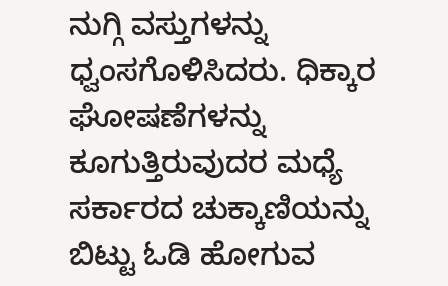ನುಗ್ಗಿ ವಸ್ತುಗಳನ್ನು ಧ್ವಂಸಗೊಳಿಸಿದರು. ಧಿಕ್ಕಾರ ಘೋಷಣೆಗಳನ್ನು ಕೂಗುತ್ತಿರುವುದರ ಮಧ್ಯೆ ಸರ್ಕಾರದ ಚುಕ್ಕಾಣಿಯನ್ನು ಬಿಟ್ಟು ಓಡಿ ಹೋಗುವ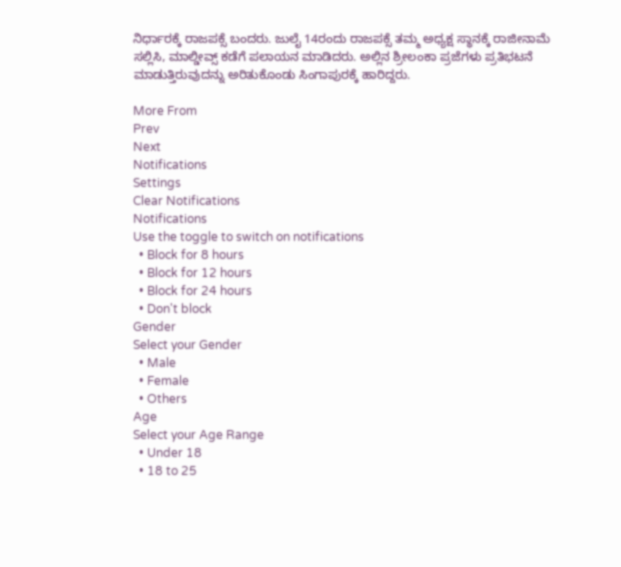ನಿರ್ಧಾರಕ್ಕೆ ರಾಜಪಕ್ಸೆ ಬಂದರು. ಜುಲೈ 14ರಂದು ರಾಜಪಕ್ಸೆ ತಮ್ಮ ಅಧ್ಯಕ್ಷ ಸ್ಥಾನಕ್ಕೆ ರಾಜೀನಾಮೆ ಸಲ್ಲಿಸಿ, ಮಾಲ್ಡೀವ್ಸ್ ಕಡೆಗೆ ಪಲಾಯನ ಮಾಡಿದರು. ಅಲ್ಲಿನ ಶ್ರೀಲಂಕಾ ಪ್ರಜೆಗಳು ಪ್ರತಿಭಟನೆ ಮಾಡುತ್ತಿರುವುದನ್ನು ಅರಿತುಕೊಂಡು ಸಿಂಗಾಪುರಕ್ಕೆ ಹಾರಿದ್ದರು.

More From
Prev
Next
Notifications
Settings
Clear Notifications
Notifications
Use the toggle to switch on notifications
  • Block for 8 hours
  • Block for 12 hours
  • Block for 24 hours
  • Don't block
Gender
Select your Gender
  • Male
  • Female
  • Others
Age
Select your Age Range
  • Under 18
  • 18 to 25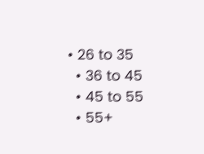• 26 to 35
  • 36 to 45
  • 45 to 55
  • 55+